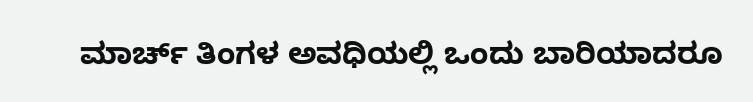ಮಾರ್ಚ್ ತಿಂಗಳ ಅವಧಿಯಲ್ಲಿ ಒಂದು ಬಾರಿಯಾದರೂ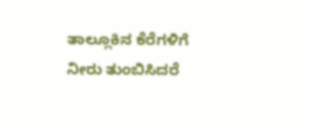ತಾಲ್ಲೂಕಿನ ಕೆರೆಗಳಿಗೆ ನೀರು ತುಂಬಿಸಿದರೆ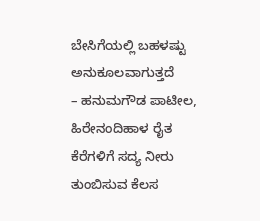ಬೇಸಿಗೆಯಲ್ಲಿ ಬಹಳಷ್ಟು ಅನುಕೂಲವಾಗುತ್ತದೆ
– ಹನುಮಗೌಡ ಪಾಟೀಲ, ಹಿರೇನಂದಿಹಾಳ ರೈತ
ಕೆರೆಗಳಿಗೆ ಸದ್ಯ ನೀರು ತುಂಬಿಸುವ ಕೆಲಸ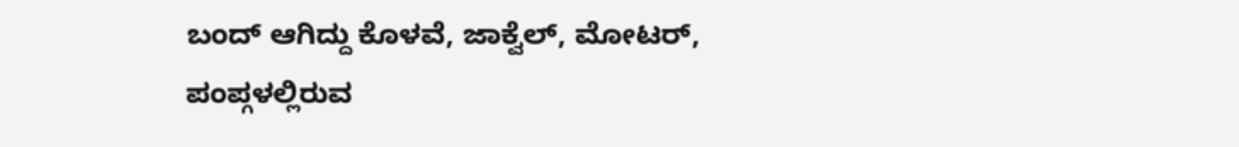ಬಂದ್ ಆಗಿದ್ದು ಕೊಳವೆ, ಜಾಕ್ವೆಲ್, ಮೋಟರ್, ಪಂಪ್ಗಳಲ್ಲಿರುವ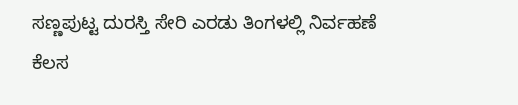ಸಣ್ಣಪುಟ್ಟ ದುರಸ್ತಿ ಸೇರಿ ಎರಡು ತಿಂಗಳಲ್ಲಿ ನಿರ್ವಹಣೆ ಕೆಲಸ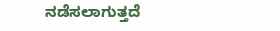ನಡೆಸಲಾಗುತ್ತದೆ